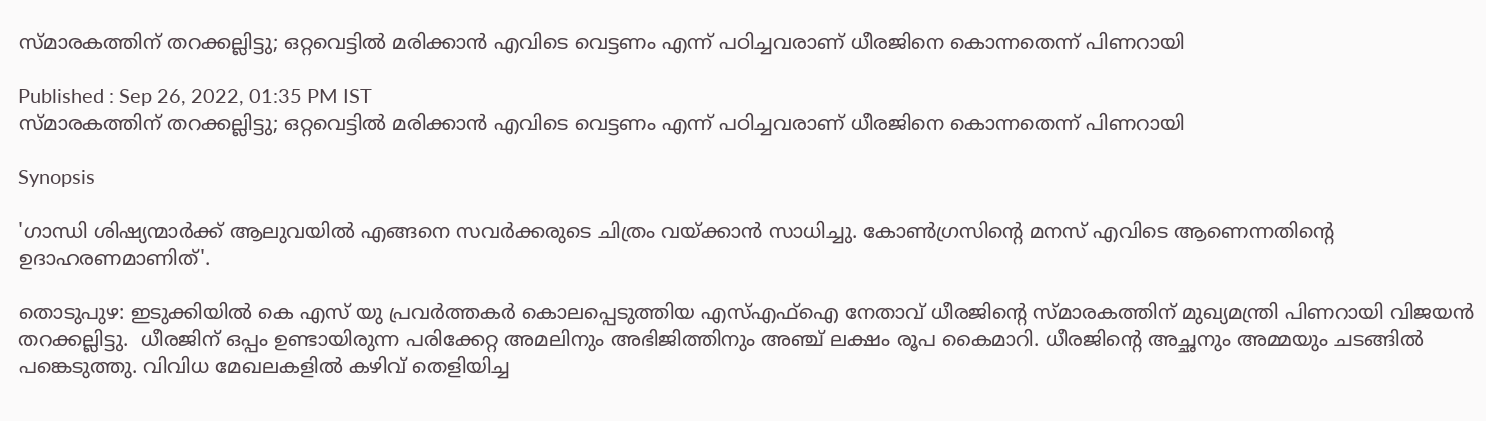സ്മാരകത്തിന് തറക്കല്ലിട്ടു; ഒറ്റവെട്ടിൽ മരിക്കാൻ എവിടെ വെട്ടണം എന്ന് പഠിച്ചവരാണ് ധീരജിനെ കൊന്നതെന്ന് പിണറായി

Published : Sep 26, 2022, 01:35 PM IST
സ്മാരകത്തിന് തറക്കല്ലിട്ടു; ഒറ്റവെട്ടിൽ മരിക്കാൻ എവിടെ വെട്ടണം എന്ന് പഠിച്ചവരാണ് ധീരജിനെ കൊന്നതെന്ന് പിണറായി

Synopsis

'ഗാന്ധി ശിഷ്യന്മാർക്ക് ആലുവയിൽ എങ്ങനെ സവർക്കരുടെ ചിത്രം വയ്ക്കാൻ സാധിച്ചു. കോൺഗ്രസിന്‍റെ മനസ് എവിടെ ആണെന്നതിന്‍റെ ഉദാഹരണമാണിത്'.

തൊടുപുഴ: ഇടുക്കിയില്‍ കെ എസ് യു പ്രവര്‍ത്തകര്‍ കൊലപ്പെടുത്തിയ എസ്എഫ്ഐ നേതാവ് ധീരജിന്‍റെ സ്മാരകത്തിന് മുഖ്യമന്ത്രി പിണറായി വിജയന്‍ തറക്കല്ലിട്ടു.  ധീരജിന് ഒപ്പം ഉണ്ടായിരുന്ന പരിക്കേറ്റ അമലിനും അഭിജിത്തിനും അഞ്ച് ലക്ഷം രൂപ കൈമാറി. ധീരജിന്‍റെ അച്ഛനും അമ്മയും ചടങ്ങില്‍ പങ്കെടുത്തു. വിവിധ മേഖലകളിൽ കഴിവ് തെളിയിച്ച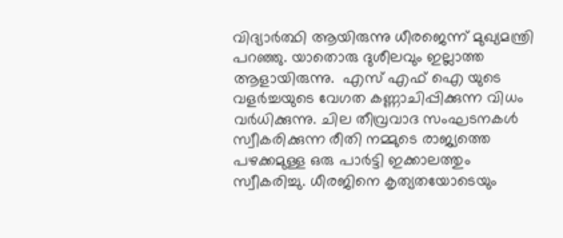വിദ്യാർത്ഥി ആയിരുന്നു ധീരജെന്ന് മുഖ്യമന്ത്രി പറഞ്ഞു. യാതൊരു ദുശീലവും ഇല്ലാത്ത ആളായിരുന്നു.  എസ് എഫ് ഐ യുടെ വളർച്ചയുടെ വേഗത കണ്ണാചിപ്പിക്കുന്ന വിധം വര്‍ധിക്കുന്നു. ചില തീവ്രവാദ സംഘടനകൾ സ്വീകരിക്കുന്ന രീതി നമ്മുടെ രാജ്യത്തെ പഴക്കമുള്ള ഒരു പാർട്ടി ഇക്കാലത്തും സ്വീകരിച്ചു. ധീരജിനെ കൃത്യതയോടെയും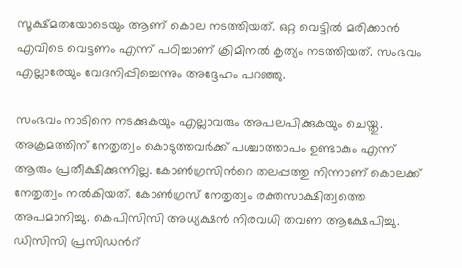സൂക്ഷ്മതയോടെയും ആണ് കൊല നടത്തിയത്. ഒറ്റ വെട്ടിൽ മരിക്കാൻ എവിടെ വെട്ടണം എന്ന് പഠിച്ചാണ് ക്രിമിനൽ കൃത്യം നടത്തിയത്. സംഭവം എല്ലാരേയും വേദനിപ്പിച്ചെന്നും അദ്ദേഹം പറഞ്ഞു.

സംഭവം നാടിനെ നടക്കുകയും എല്ലാവരും അപലപിക്കുകയും ചെയ്തു. അക്രമത്തിന് നേതൃത്വം കൊടുത്തവർക്ക് പശ്ചാത്താപം ഉണ്ടാകും എന്ന് ആരും പ്രതീക്ഷിക്കുന്നില്ല. കോണ്‍ഗ്രസിന്‍റെ തലപ്പത്തു നിന്നാണ് കൊലക്ക് നേതൃത്വം നല്‍കിയത്. കോൺഗ്രസ് നേതൃത്വം രക്തസാക്ഷിത്വത്തെ അപമാനിച്ചു. കെപിസിസി അധ്യക്ഷൻ നിരവധി തവണ ആക്ഷേപിച്ചു. ഡിസിസി പ്രസിഡന്‍റ്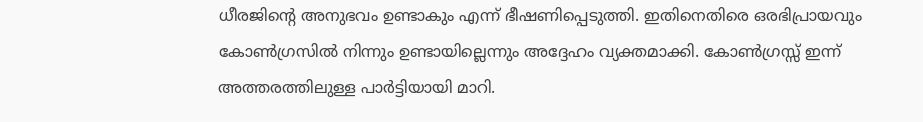ധീരജിന്‍റെ അനുഭവം ഉണ്ടാകും എന്ന് ഭീഷണിപ്പെടുത്തി. ഇതിനെതിരെ ഒരഭിപ്രായവും കോൺഗ്രസിൽ നിന്നും ഉണ്ടായില്ലെന്നും അദ്ദേഹം വ്യക്തമാക്കി. കോൺഗ്രസ്സ് ഇന്ന് അത്തരത്തിലുള്ള പാർട്ടിയായി മാറി.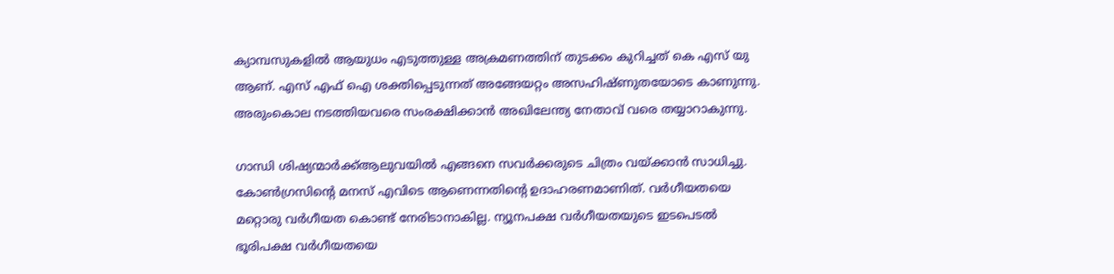ക്യാമ്പസുകളിൽ ആയുധം എടുത്തുള്ള അക്രമണത്തിന് തുടക്കം കുറിച്ചത് കെ എസ് യു ആണ്. എസ് എഫ് ഐ ശക്തിപ്പെടുന്നത് അങ്ങേയറ്റം അസഹിഷ്ണുതയോടെ കാണുന്നു. അരുംകൊല നടത്തിയവരെ സംരക്ഷിക്കാൻ അഖിലേന്ത്യ നേതാവ് വരെ തയ്യാറാകുന്നു.

ഗാന്ധി ശിഷ്യന്മാർക്ക്ആലുവയിൽ എങ്ങനെ സവർക്കരുടെ ചിത്രം വയ്ക്കാൻ സാധിച്ചു. കോൺഗ്രസിന്‍റെ മനസ് എവിടെ ആണെന്നതിന്‍റെ ഉദാഹരണമാണിത്. വർഗീയതയെ മറ്റൊരു വർഗീയത കൊണ്ട് നേരിടാനാകില്ല. ന്യൂനപക്ഷ വർഗീയതയുടെ ഇടപെടൽ ഭൂരിപക്ഷ വർഗീയതയെ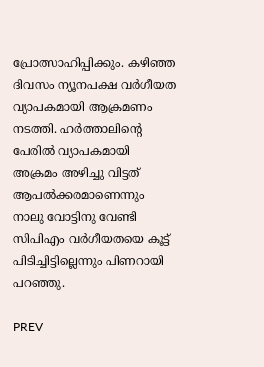പ്രോത്സാഹിപ്പിക്കും. കഴിഞ്ഞ ദിവസം ന്യൂനപക്ഷ വർഗീയത വ്യാപകമായി ആക്രമണം നടത്തി. ഹർത്താലിന്‍റെ പേരിൽ വ്യാപകമായി അക്രമം അഴിച്ചു വിട്ടത് ആപൽക്കരമാണെന്നും നാലു വോട്ടിനു വേണ്ടി സിപിഎം വർഗീയതയെ കൂട്ട് പിടിച്ചിട്ടില്ലെന്നും പിണറായി പറഞ്ഞു.

PREV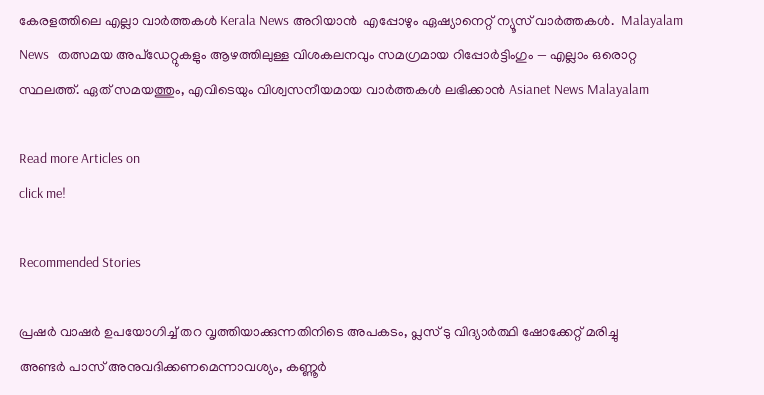കേരളത്തിലെ എല്ലാ വാർത്തകൾ Kerala News അറിയാൻ  എപ്പോഴും ഏഷ്യാനെറ്റ് ന്യൂസ് വാർത്തകൾ.  Malayalam News   തത്സമയ അപ്‌ഡേറ്റുകളും ആഴത്തിലുള്ള വിശകലനവും സമഗ്രമായ റിപ്പോർട്ടിംഗും — എല്ലാം ഒരൊറ്റ സ്ഥലത്ത്. ഏത് സമയത്തും, എവിടെയും വിശ്വസനീയമായ വാർത്തകൾ ലഭിക്കാൻ Asianet News Malayalam

Read more Articles on
click me!

Recommended Stories

പ്രഷര്‍ വാഷര്‍ ഉപയോഗിച്ച് തറ വൃത്തിയാക്കുന്നതിനിടെ അപകടം, പ്ലസ് ടു വിദ്യാര്‍ത്ഥി ഷോക്കേറ്റ് മരിച്ചു
അണ്ടർ പാസ് അനുവദിക്കണമെന്നാവശ്യം, കണ്ണൂർ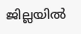ജില്ലയിൽ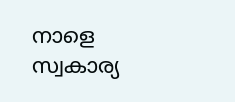നാളെ സ്വകാര്യ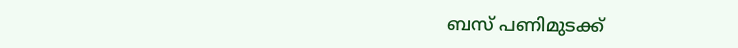ബസ് പണിമുടക്ക്